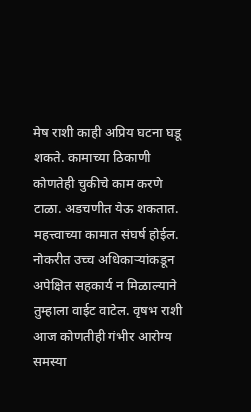मेष राशी काही अप्रिय घटना घडू शकते. कामाच्या ठिकाणी कोणतेही चुकीचे काम करणे टाळा. अडचणीत येऊ शकतात. महत्त्वाच्या कामात संघर्ष होईल. नोकरीत उच्च अधिकाऱ्यांकडून अपेक्षित सहकार्य न मिळाल्याने तुम्हाला वाईट वाटेल. वृषभ राशी आज कोणतीही गंभीर आरोग्य समस्या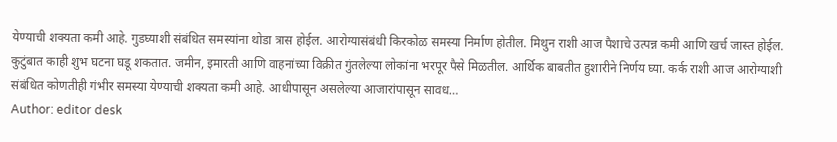येण्याची शक्यता कमी आहे. गुडघ्याशी संबंधित समस्यांना थोडा त्रास होईल. आरोग्यासंबंधी किरकोळ समस्या निर्माण होतील. मिथुन राशी आज पैशाचे उत्पन्न कमी आणि खर्च जास्त होईल. कुटुंबात काही शुभ घटना घडू शकतात. जमीन, इमारती आणि वाहनांच्या विक्रीत गुंतलेल्या लोकांना भरपूर पैसे मिळतील. आर्थिक बाबतीत हुशारीने निर्णय घ्या. कर्क राशी आज आरोग्याशी संबंधित कोणतीही गंभीर समस्या येण्याची शक्यता कमी आहे. आधीपासून असलेल्या आजारांपासून सावध…
Author: editor desk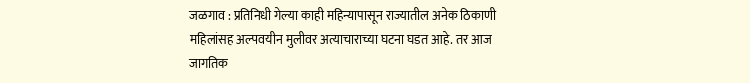जळगाव : प्रतिनिधी गेल्या काही महिन्यापासून राज्यातील अनेक ठिकाणी महिलांसह अल्पवयीन मुलीवर अत्याचाराच्या घटना घडत आहे. तर आज जागतिक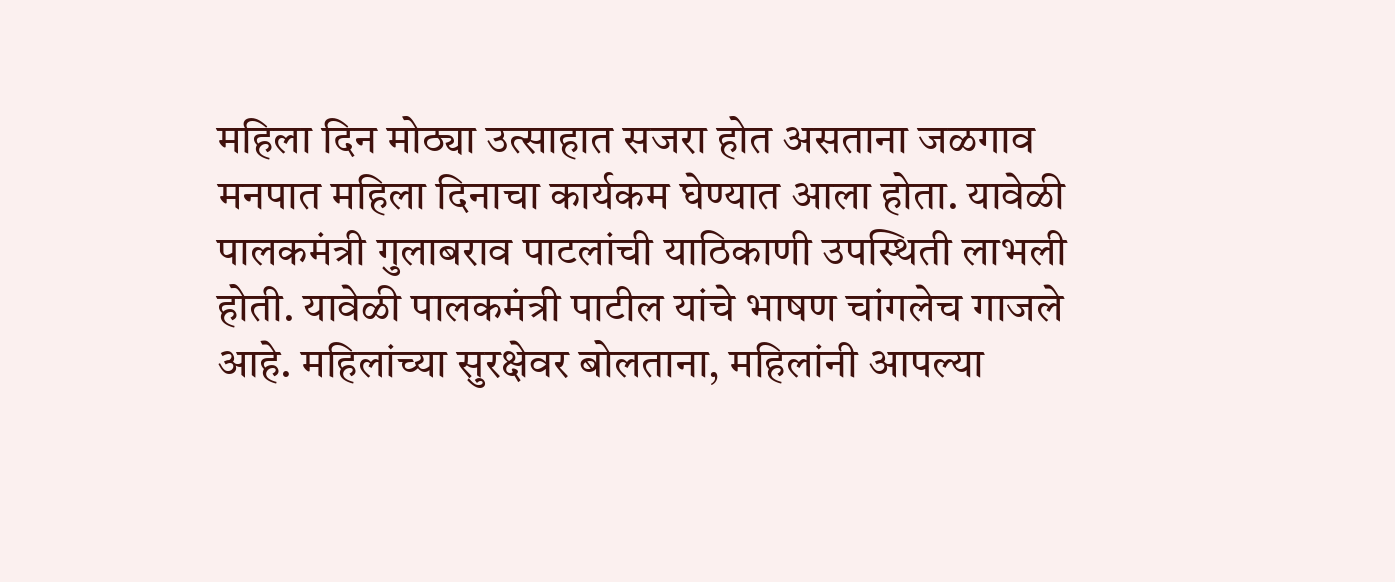महिला दिन मोठ्या उत्साहात सजरा होत असताना जळगाव मनपात महिला दिनाचा कार्यकम घेण्यात आला होता. यावेळी पालकमंत्री गुलाबराव पाटलांची याठिकाणी उपस्थिती लाभली होती. यावेळी पालकमंत्री पाटील यांचे भाषण चांगलेच गाजले आहे. महिलांच्या सुरक्षेवर बोलताना, महिलांनी आपल्या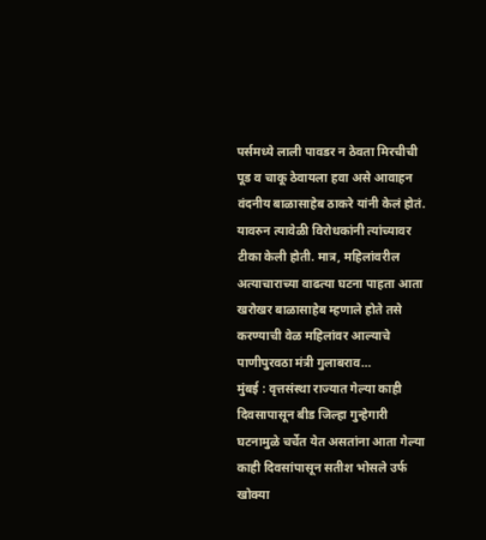पर्समध्ये लाली पावडर न ठेवता मिरचीची पूड व चाकू ठेवायला हवा असे आवाहन वंदनीय बाळासाहेब ठाकरे यांनी केलं होतं. यावरुन त्यावेळी विरोधकांनी त्यांच्यावर टीका केली होती. मात्र, महिलांवरील अत्याचाराच्या वाढत्या घटना पाहता आता खरोखर बाळासाहेब म्हणाले होते तसे करण्याची वेळ महिलांवर आल्याचे पाणीपुरवठा मंत्री गुलाबराव…
मुंबई : वृत्तसंस्था राज्यात गेल्या काही दिवसापासून बीड जिल्हा गुन्हेगारी घटनामुळे चर्चेत येत असतांना आता गेल्या काही दिवसांपासून सतीश भोसले उर्फ खोक्या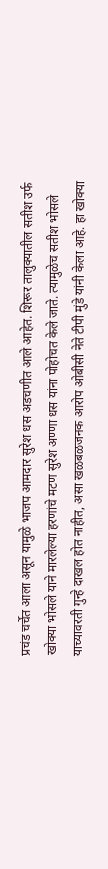प्रचंड चर्चेत आला असून यामुळे भाजप आमदार सुरेश धस अडचणीत आले आहेत. शिरूर तालुक्यातील सतीश उर्फ खोक्या भोसले याने मारलेल्या हरणांचे मटण सुरेश अण्णा धस यांना पोहोचत केले जाते. त्यामुळेच सतीश भोसले याच्यावरती गुन्हे दाखल होत नाहीत, असा खळबळजनक आरोप ओबीसी नेते टीपी मुंडे यांनी केला आहे. हा खोक्या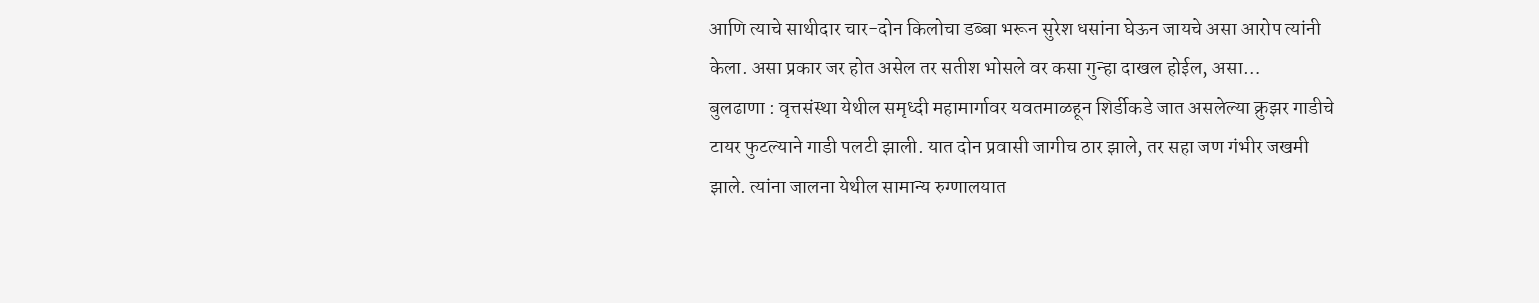आणि त्याचे साथीदार चार-दोन किलोचा डब्बा भरून सुरेश धसांना घेऊन जायचे असा आरोप त्यांनी केला. असा प्रकार जर होत असेल तर सतीश भोसले वर कसा गुन्हा दाखल होईल, असा…
बुलढाणा : वृत्तसंस्था येथील समृध्दी महामार्गावर यवतमाळहून शिर्डीकडे जात असलेल्या क्रुझर गाडीचे टायर फुटल्याने गाडी पलटी झाली. यात दोन प्रवासी जागीच ठार झाले, तर सहा जण गंभीर जखमी झाले. त्यांना जालना येथील सामान्य रुग्णालयात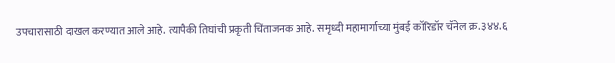उपचारासाठी दाखल करण्यात आले आहे. त्यापैकी तिघांची प्रकृती चिंताजनक आहे. समृध्दी महामार्गाच्या मुंबई कॉरिडॉर चॅनेल क्र.३४४.६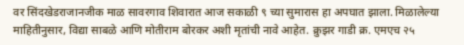वर सिंदखेडराजानजीक माळ सावरगाव शिवारात आज सकाळी ९ च्या सुमारास हा अपघात झाला. मिळालेल्या माहितीनुसार, विद्या साबळे आणि मोतीराम बोरकर अशी मृतांची नावे आहेत. क्रुझर गाडी क्र. एमएच २५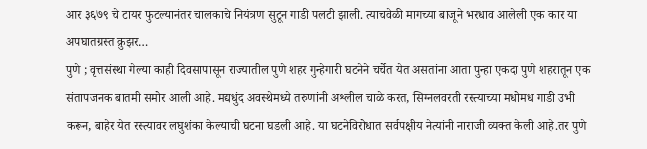आर ३६७९ चे टायर फुटल्यानंतर चालकाचे नियंत्रण सुटून गाडी पलटी झाली. त्याचवेळी मागच्या बाजूने भरधाव आलेली एक कार या अपघातग्रस्त क्रुझर…
पुणे ; वृत्तसंस्था गेल्या काही दिवसापासून राज्यातील पुणे शहर गुन्हेगारी घटनेने चर्चेत येत असतांना आता पुन्हा एकदा पुणे शहरातून एक संतापजनक बातमी समोर आली आहे. मद्यधुंद अवस्थेमध्ये तरुणांनी अश्लील चाळे करत, सिग्नलवरती रस्त्याच्या मधोमध गाडी उभी करून, बाहेर येत रस्त्यावर लघुशंका केल्याची घटना घडली आहे. या घटनेविरोधात सर्वपक्षीय नेत्यांनी नाराजी व्यक्त केली आहे.तर पुणे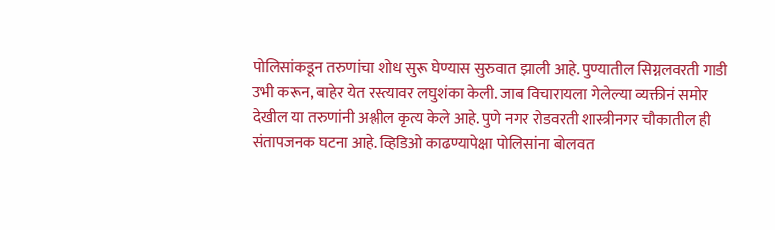पोलिसांकडून तरुणांचा शोध सुरू घेण्यास सुरुवात झाली आहे. पुण्यातील सिग्नलवरती गाडी उभी करून, बाहेर येत रस्त्यावर लघुशंका केली. जाब विचारायला गेलेल्या व्यक्तीनं समोर देखील या तरुणांनी अश्लील कृत्य केले आहे. पुणे नगर रोडवरती शास्त्रीनगर चौकातील ही संतापजनक घटना आहे. व्हिडिओ काढण्यापेक्षा पोलिसांना बोलवत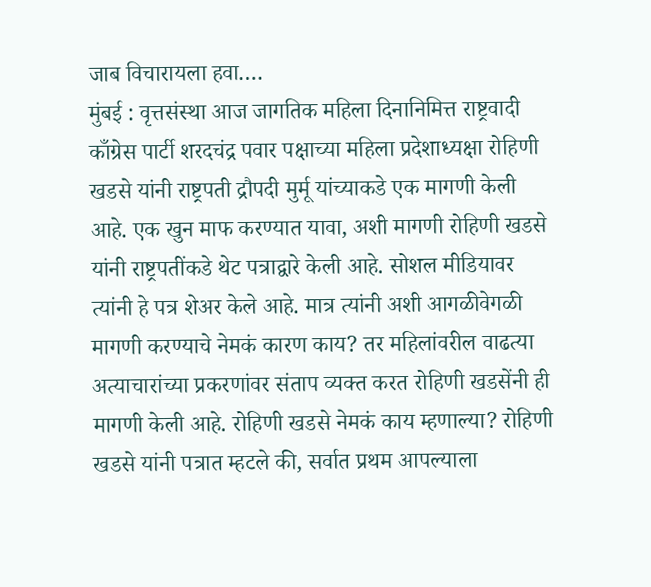जाब विचारायला हवा.…
मुंबई : वृत्तसंस्था आज जागतिक महिला दिनानिमित्त राष्ट्रवादी काँग्रेस पार्टी शरदचंद्र पवार पक्षाच्या महिला प्रदेशाध्यक्षा रोहिणी खडसे यांनी राष्ट्रपती द्रौपदी मुर्मू यांच्याकडे एक मागणी केली आहे. एक खुन माफ करण्यात यावा, अशी मागणी रोहिणी खडसे यांनी राष्ट्रपतींकडे थेट पत्राद्वारे केली आहे. सोशल मीडियावर त्यांनी हे पत्र शेअर केले आहे. मात्र त्यांनी अशी आगळीवेगळी मागणी करण्याचे नेमकं कारण काय? तर महिलांवरील वाढत्या अत्याचारांच्या प्रकरणांवर संताप व्यक्त करत रोहिणी खडसेंनी ही मागणी केली आहे. रोहिणी खडसे नेमकं काय म्हणाल्या? रोहिणी खडसे यांनी पत्रात म्हटले की, सर्वात प्रथम आपल्याला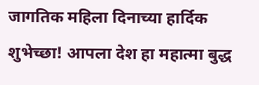जागतिक महिला दिनाच्या हार्दिक शुभेच्छा! आपला देश हा महात्मा बुद्ध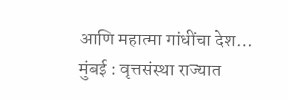आणि महात्मा गांधींचा देश…
मुंबई : वृत्तसंस्था राज्यात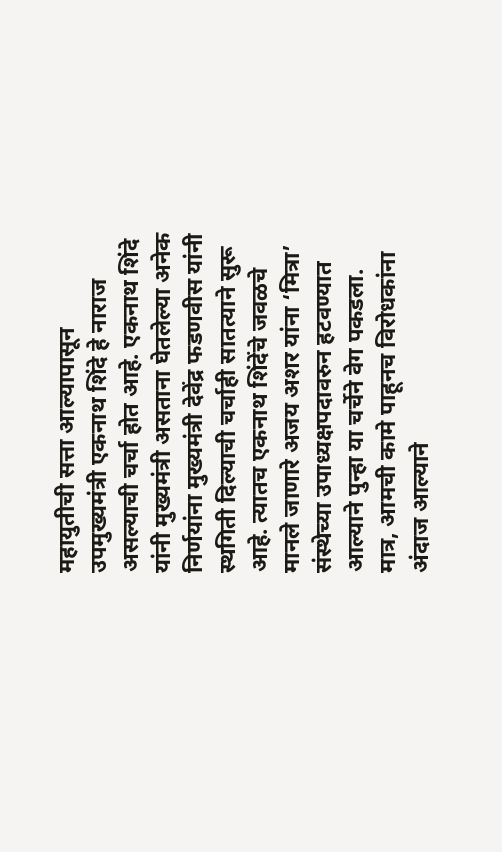महायुतीची सत्ता आल्यापासून उपमुख्यमंत्री एकनाथ शिंदे हे नाराज असल्याची चर्चा होत आहे. एकनाथ शिंदे यांनी मुख्यमंत्री असताना घेतलेल्या अनेक निर्णयांना मुख्यमंत्री देवेंद्र फडणवीस यांनी स्थगिती दिल्याची चर्चाही सातत्याने सुरू आहे. त्यातच एकनाथ शिंदेंचे जवळचे मानले जाणारे अजय अशर यांना ‘मित्रा’ संस्थेच्या उपाध्यक्षपदावरुन हटवण्यात आल्याने पुन्हा या चर्चेने वेग पकडला. मात्र, आमची कामे पाहूनच विरोधकांना अंदाज आल्याने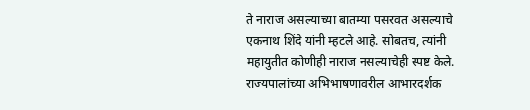ते नाराज असल्याच्या बातम्या पसरवत असल्याचे एकनाथ शिंदे यांनी म्हटले आहे. सोबतच, त्यांनी महायुतीत कोणीही नाराज नसल्याचेही स्पष्ट केले. राज्यपालांच्या अभिभाषणावरील आभारदर्शक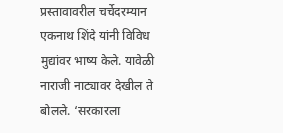प्रस्तावावरील चर्चेदरम्यान एकनाथ शिंदे यांनी विविध मुद्यांवर भाष्य केले. यावेळी नाराजी नाट्यावर देखील ते बोलले. ‘सरकारला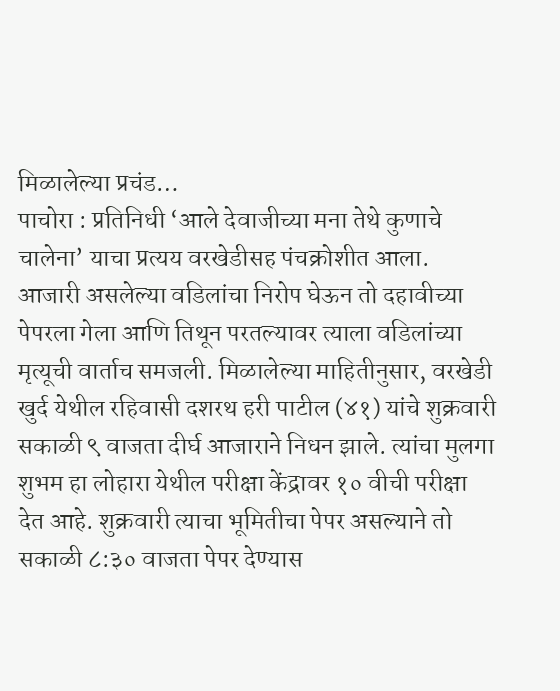मिळालेल्या प्रचंड…
पाचोरा : प्रतिनिधी ‘आले देवाजीच्या मना तेथे कुणाचे चालेना’ याचा प्रत्यय वरखेडीसह पंचक्रोशीत आला. आजारी असलेल्या वडिलांचा निरोप घेऊन तो दहावीच्या पेपरला गेला आणि तिथून परतल्यावर त्याला वडिलांच्या मृत्यूची वार्ताच समजली. मिळालेल्या माहितीनुसार, वरखेडी खुर्द येथील रहिवासी दशरथ हरी पाटील (४१) यांचे शुक्रवारी सकाळी ९ वाजता दीर्घ आजाराने निधन झाले. त्यांचा मुलगा शुभम हा लोहारा येथील परीक्षा केंद्रावर १० वीची परीक्षा देत आहे. शुक्रवारी त्याचा भूमितीचा पेपर असल्याने तो सकाळी ८:३० वाजता पेपर देण्यास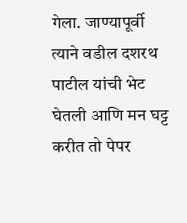गेला. जाण्यापूर्वी त्याने वडील दशरथ पाटील यांची भेट घेतली आणि मन घट्ट करीत तो पेपर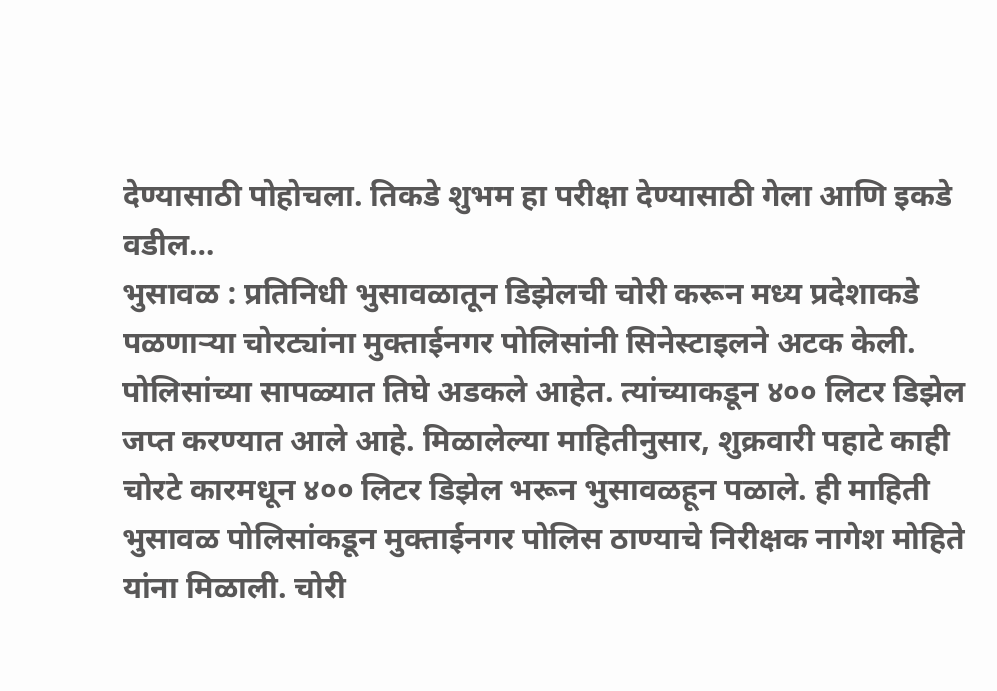देण्यासाठी पोहोचला. तिकडे शुभम हा परीक्षा देण्यासाठी गेला आणि इकडे वडील…
भुसावळ : प्रतिनिधी भुसावळातून डिझेलची चोरी करून मध्य प्रदेशाकडे पळणाऱ्या चोरट्यांना मुक्ताईनगर पोलिसांनी सिनेस्टाइलने अटक केली. पोलिसांच्या सापळ्यात तिघे अडकले आहेत. त्यांच्याकडून ४०० लिटर डिझेल जप्त करण्यात आले आहे. मिळालेल्या माहितीनुसार, शुक्रवारी पहाटे काही चोरटे कारमधून ४०० लिटर डिझेल भरून भुसावळहून पळाले. ही माहिती भुसावळ पोलिसांकडून मुक्ताईनगर पोलिस ठाण्याचे निरीक्षक नागेश मोहिते यांना मिळाली. चोरी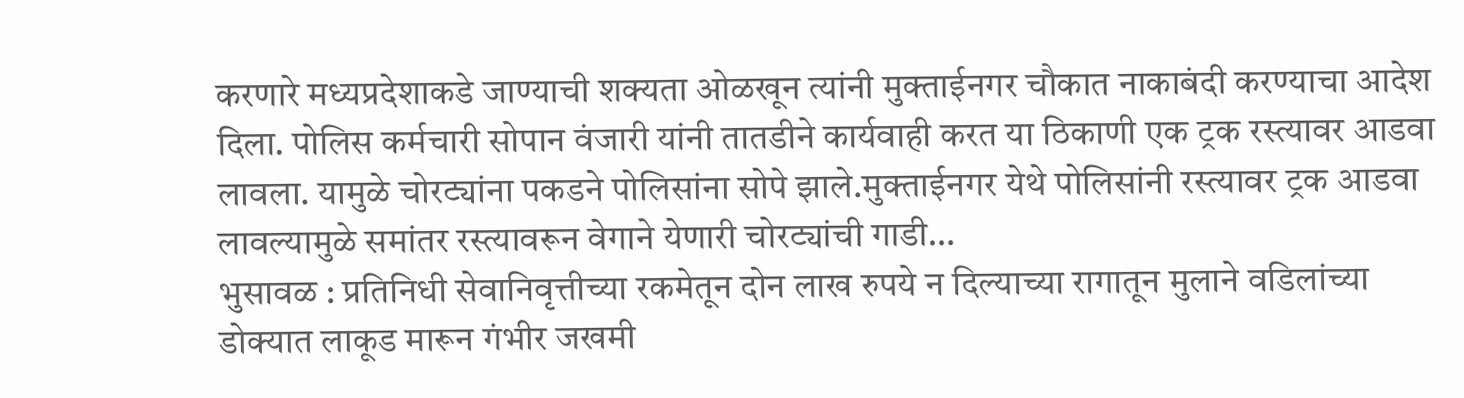करणारे मध्यप्रदेशाकडे जाण्याची शक्यता ओळखून त्यांनी मुक्ताईनगर चौकात नाकाबंदी करण्याचा आदेश दिला. पोलिस कर्मचारी सोपान वंजारी यांनी तातडीने कार्यवाही करत या ठिकाणी एक ट्रक रस्त्यावर आडवा लावला. यामुळे चोरट्यांना पकडने पोलिसांना सोपे झाले.मुक्ताईनगर येथे पोलिसांनी रस्त्यावर ट्रक आडवा लावल्यामुळे समांतर रस्त्यावरून वेगाने येणारी चोरट्यांची गाडी…
भुसावळ : प्रतिनिधी सेवानिवृत्तीच्या रकमेतून दोन लाख रुपये न दिल्याच्या रागातून मुलाने वडिलांच्या डोक्यात लाकूड मारून गंभीर जखमी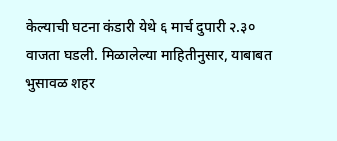केल्याची घटना कंडारी येथे ६ मार्च दुपारी २.३० वाजता घडली. मिळालेल्या माहितीनुसार, याबाबत भुसावळ शहर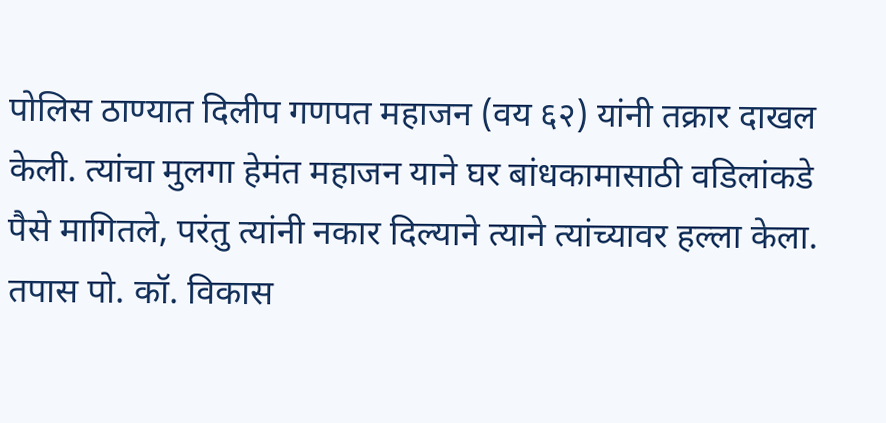पोलिस ठाण्यात दिलीप गणपत महाजन (वय ६२) यांनी तक्रार दाखल केली. त्यांचा मुलगा हेमंत महाजन याने घर बांधकामासाठी वडिलांकडे पैसे मागितले, परंतु त्यांनी नकार दिल्याने त्याने त्यांच्यावर हल्ला केला. तपास पो. कॉ. विकास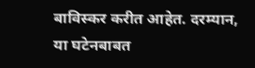बाविस्कर करीत आहेत. दरम्यान, या घटेनबाबत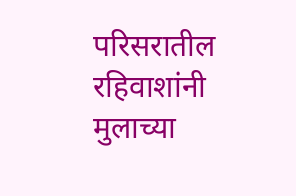परिसरातील रहिवाशांनी मुलाच्या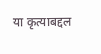या कृत्याबद्दल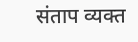संताप व्यक्त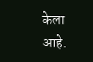केला आहे.